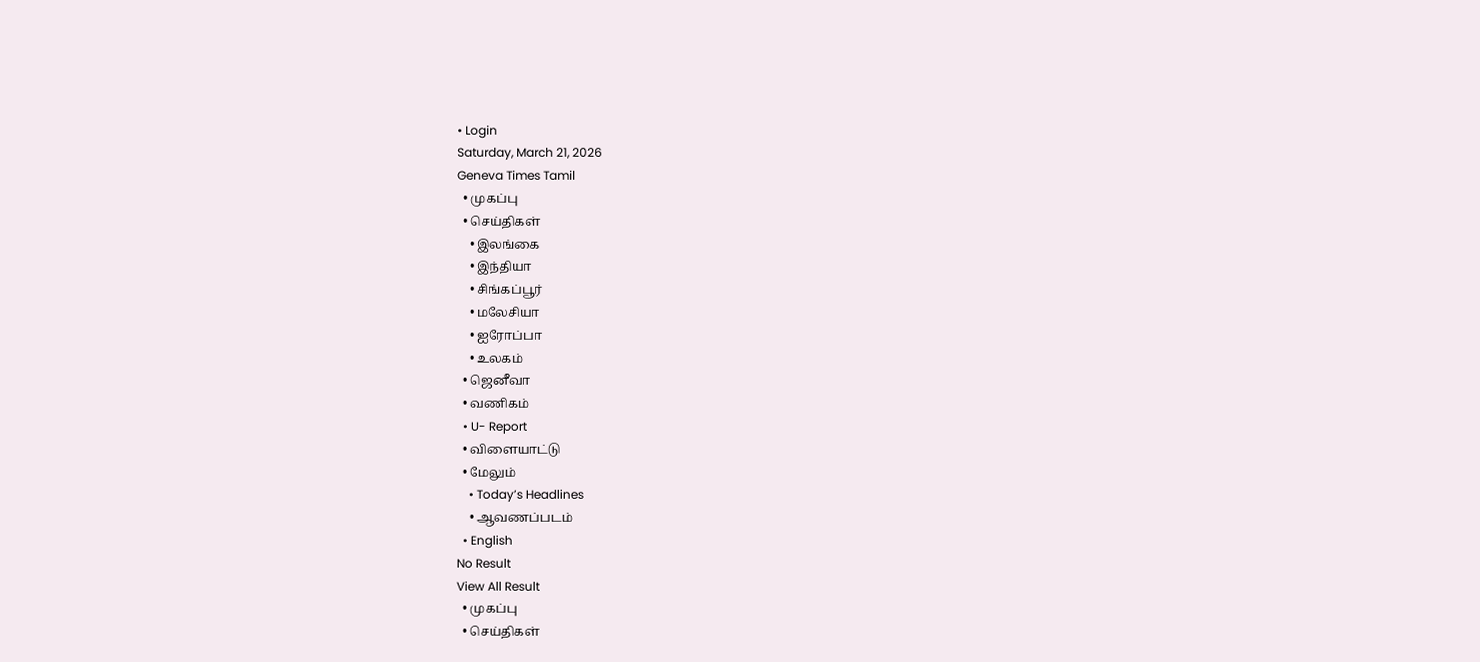• Login
Saturday, March 21, 2026
Geneva Times Tamil
  • முகப்பு
  • செய்திகள்
    • இலங்கை
    • இந்தியா
    • சிங்கப்பூர்
    • மலேசியா
    • ஐரோப்பா
    • உலகம்
  • ஜெனீவா
  • வணிகம்
  • U- Report
  • விளையாட்டு
  • மேலும்
    • Today’s Headlines
    • ஆவணப்படம்
  • English
No Result
View All Result
  • முகப்பு
  • செய்திகள்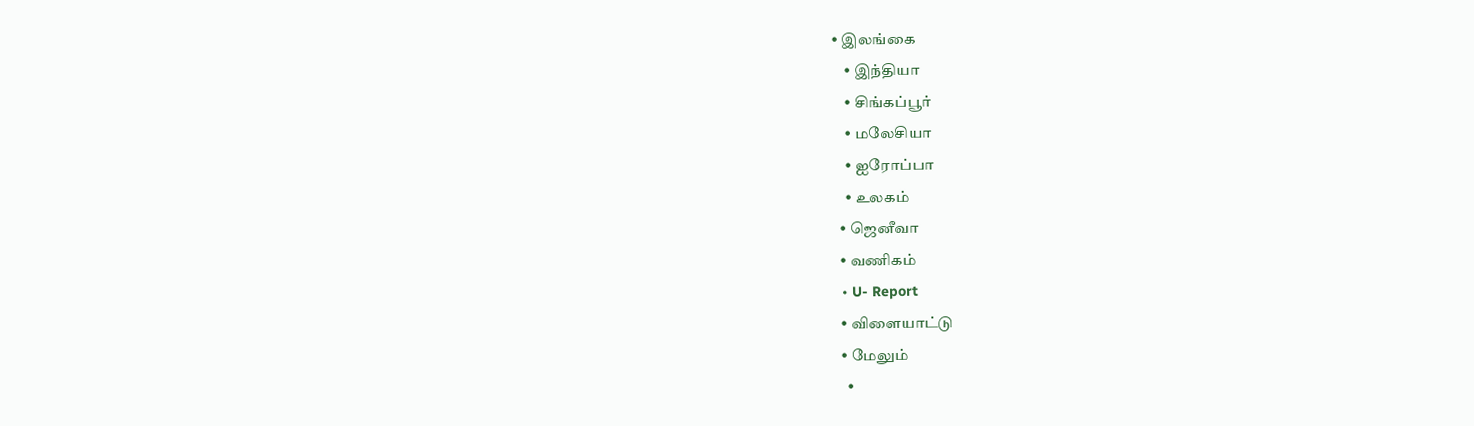• இலங்கை
    • இந்தியா
    • சிங்கப்பூர்
    • மலேசியா
    • ஐரோப்பா
    • உலகம்
  • ஜெனீவா
  • வணிகம்
  • U- Report
  • விளையாட்டு
  • மேலும்
    •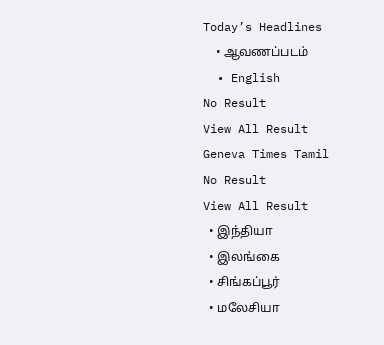Today’s Headlines
    • ஆவணப்படம்
  • English
No Result
View All Result
Geneva Times Tamil
No Result
View All Result
  • இந்தியா
  • இலங்கை
  • சிங்கப்பூர்
  • மலேசியா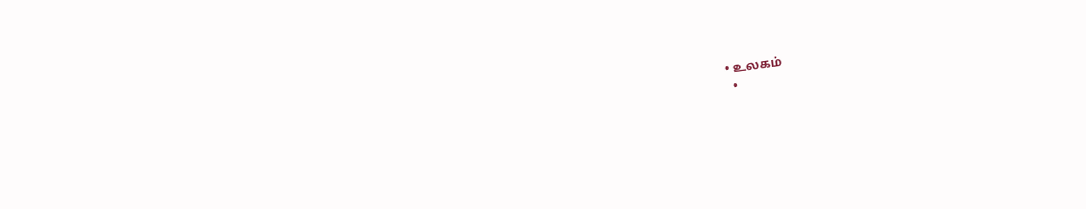• உலகம்
  •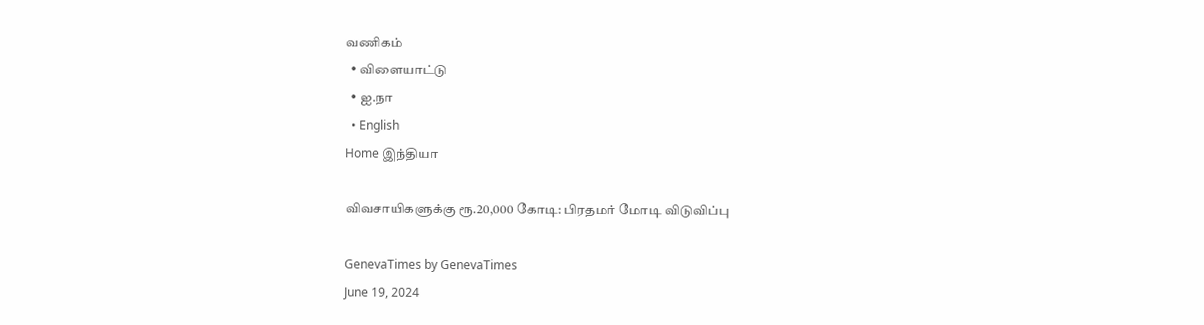வணிகம்
  • விளையாட்டு
  • ஐ.நா
  • English
Home இந்தியா

விவசாயிகளுக்கு ரூ.20,000 கோடி: பிரதமர் மோடி விடுவிப்பு

GenevaTimes by GenevaTimes
June 19, 2024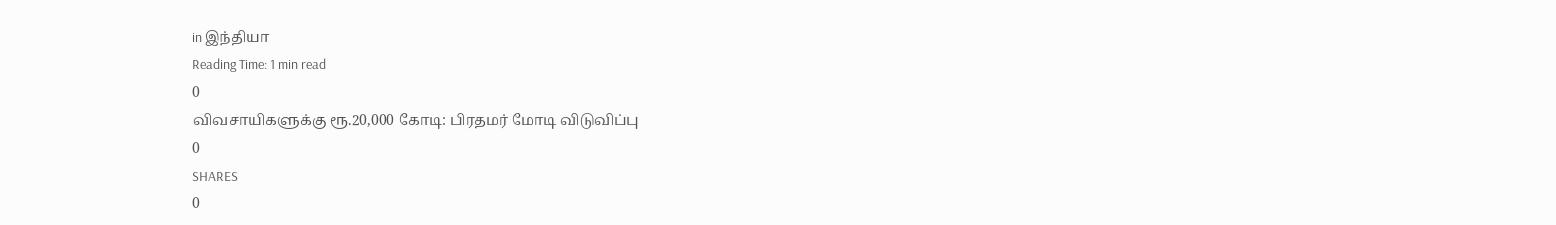in இந்தியா
Reading Time: 1 min read
0
விவசாயிகளுக்கு ரூ.20,000 கோடி: பிரதமர் மோடி விடுவிப்பு
0
SHARES
0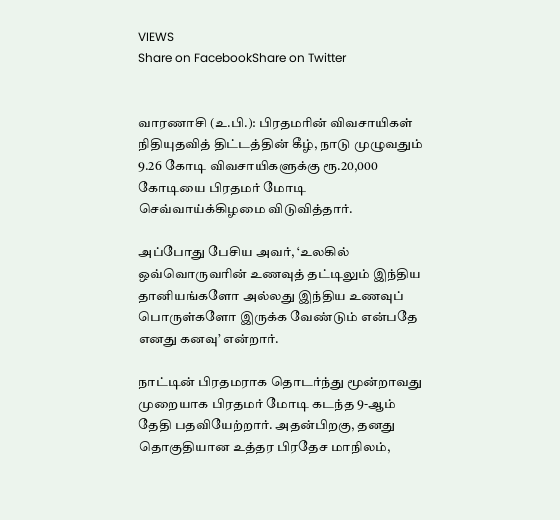VIEWS
Share on FacebookShare on Twitter


வாரணாசி (உ.பி.): பிரதமரின் விவசாயிகள் நிதியுதவித் திட்டத்தின் கீழ், நாடு முழுவதும் 9.26 கோடி விவசாயிகளுக்கு ரூ.20,000 கோடியை பிரதமர் மோடி செவ்வாய்க்கிழமை விடுவித்தார்.

அப்போது பேசிய அவர், ‘உலகில் ஒவ்வொருவரின் உணவுத் தட்டிலும் இந்திய தானியங்களோ அல்லது இந்திய உணவுப் பொருள்களோ இருக்க வேண்டும் என்பதே எனது கனவு’ என்றார்.

நாட்டின் பிரதமராக தொடர்ந்து மூன்றாவது முறையாக பிரதமர் மோடி கடந்த 9-ஆம் தேதி பதவியேற்றார். அதன்பிறகு, தனது தொகுதியான உத்தர பிரதேச மாநிலம்,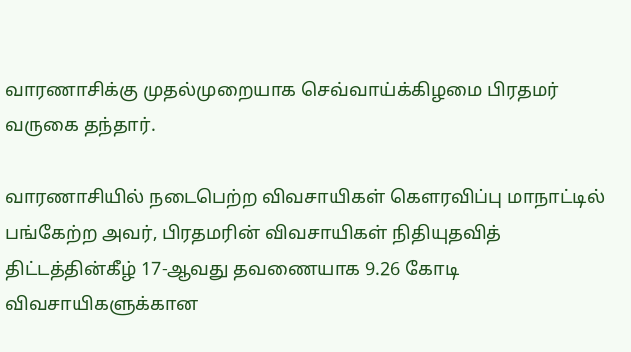வாரணாசிக்கு முதல்முறையாக செவ்வாய்க்கிழமை பிரதமர் வருகை தந்தார்.

வாரணாசியில் நடைபெற்ற விவசாயிகள் கெளரவிப்பு மாநாட்டில் பங்கேற்ற அவர், பிரதமரின் விவசாயிகள் நிதியுதவித் திட்டத்தின்கீழ் 17-ஆவது தவணையாக 9.26 கோடி விவசாயிகளுக்கான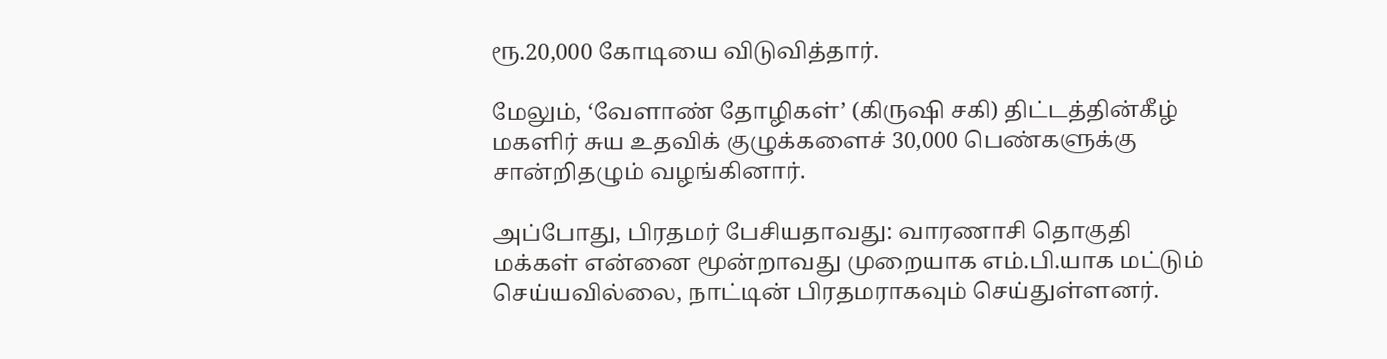ரூ.20,000 கோடியை விடுவித்தார்.

மேலும், ‘வேளாண் தோழிகள்’ (கிருஷி சகி) திட்டத்தின்கீழ் மகளிர் சுய உதவிக் குழுக்களைச் 30,000 பெண்களுக்கு சான்றிதழும் வழங்கினார்.

அப்போது, பிரதமர் பேசியதாவது: வாரணாசி தொகுதி மக்கள் என்னை மூன்றாவது முறையாக எம்.பி.யாக மட்டும் செய்யவில்லை, நாட்டின் பிரதமராகவும் செய்துள்ளனர்.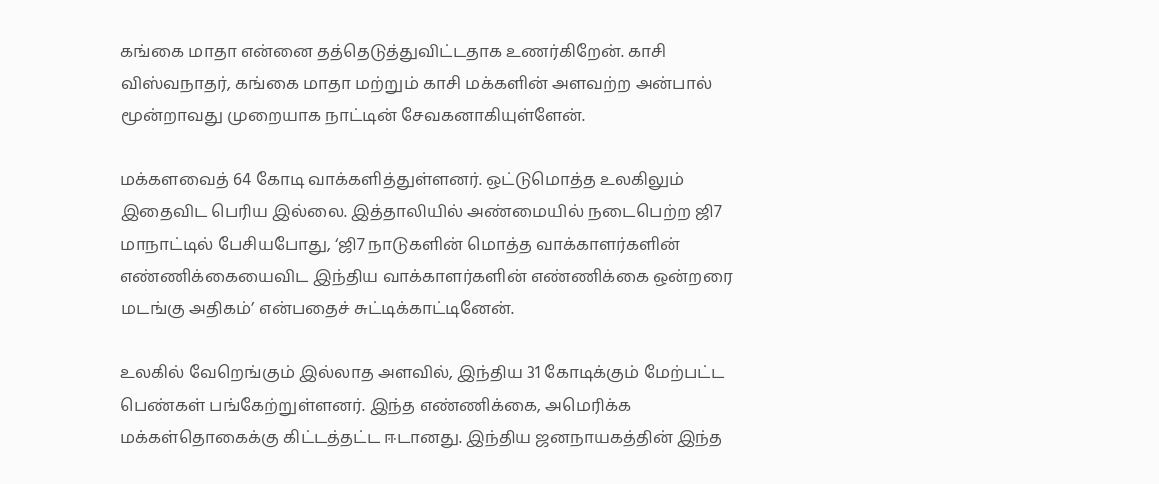கங்கை மாதா என்னை தத்தெடுத்துவிட்டதாக உணர்கிறேன். காசி விஸ்வநாதர், கங்கை மாதா மற்றும் காசி மக்களின் அளவற்ற அன்பால் மூன்றாவது முறையாக நாட்டின் சேவகனாகியுள்ளேன்.

மக்களவைத் 64 கோடி வாக்களித்துள்ளனர். ஒட்டுமொத்த உலகிலும் இதைவிட பெரிய இல்லை. இத்தாலியில் அண்மையில் நடைபெற்ற ஜி7 மாநாட்டில் பேசியபோது, ‘ஜி7 நாடுகளின் மொத்த வாக்காளர்களின் எண்ணிக்கையைவிட இந்திய வாக்காளர்களின் எண்ணிக்கை ஒன்றரை மடங்கு அதிகம்’ என்பதைச் சுட்டிக்காட்டினேன்.

உலகில் வேறெங்கும் இல்லாத அளவில், இந்திய 31 கோடிக்கும் மேற்பட்ட பெண்கள் பங்கேற்றுள்ளனர். இந்த எண்ணிக்கை, அமெரிக்க மக்கள்தொகைக்கு கிட்டத்தட்ட ஈடானது. இந்திய ஜனநாயகத்தின் இந்த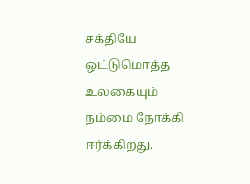சக்தியே ஒட்டுமொத்த உலகையும் நம்மை நோக்கி ஈர்க்கிறது.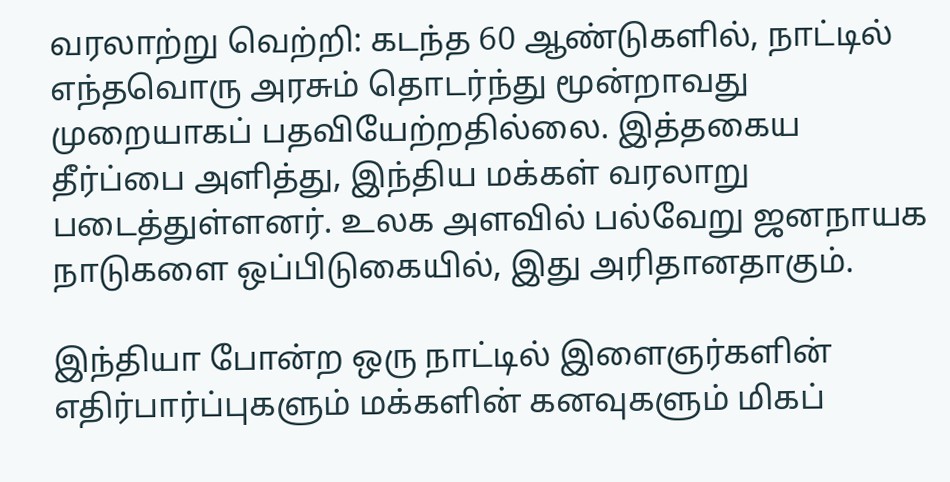வரலாற்று வெற்றி: கடந்த 60 ஆண்டுகளில், நாட்டில் எந்தவொரு அரசும் தொடர்ந்து மூன்றாவது முறையாகப் பதவியேற்றதில்லை. இத்தகைய தீர்ப்பை அளித்து, இந்திய மக்கள் வரலாறு படைத்துள்ளனர். உலக அளவில் பல்வேறு ஜனநாயக நாடுகளை ஒப்பிடுகையில், இது அரிதானதாகும்.

இந்தியா போன்ற ஒரு நாட்டில் இளைஞர்களின் எதிர்பார்ப்புகளும் மக்களின் கனவுகளும் மிகப்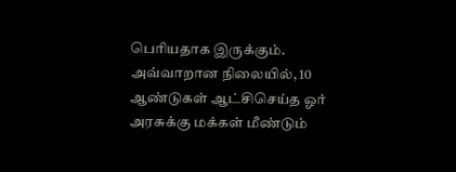பெரியதாக இருக்கும். அவ்வாறான நிலையில், 10 ஆண்டுகள் ஆட்சிசெய்த ஓர் அரசுக்கு மக்கள் மீண்டும்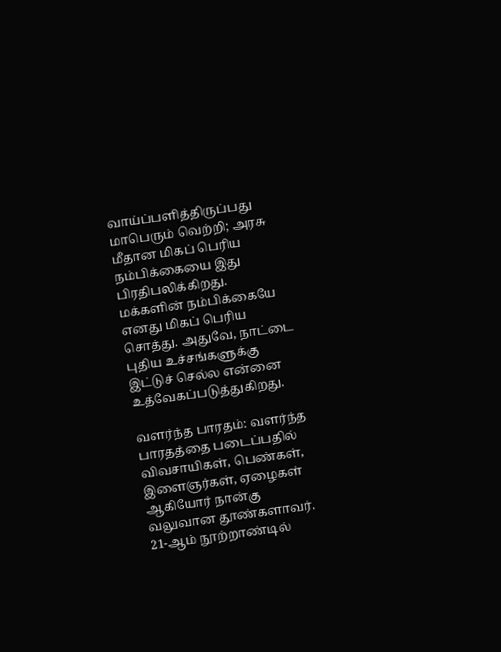வாய்ப்பளித்திருப்பது மாபெரும் வெற்றி; அரசு மீதான மிகப் பெரிய நம்பிக்கையை இது பிரதிபலிக்கிறது. மக்களின் நம்பிக்கையே எனது மிகப் பெரிய சொத்து. அதுவே, நாட்டை புதிய உச்சங்களுக்கு இட்டுச் செல்ல என்னை உத்வேகப்படுத்துகிறது.

வளர்ந்த பாரதம்: வளர்ந்த பாரதத்தை படைப்பதில் விவசாயிகள், பெண்கள், இளைஞர்கள், ஏழைகள் ஆகியோர் நான்கு வலுவான தூண்களாவர். 21-ஆம் நூற்றாண்டில்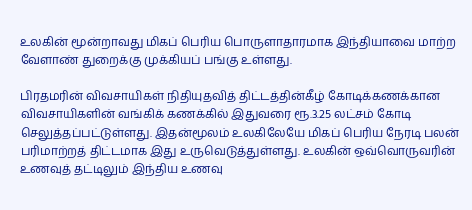உலகின் மூன்றாவது மிகப் பெரிய பொருளாதாரமாக இந்தியாவை மாற்ற வேளாண் துறைக்கு முக்கியப் பங்கு உள்ளது.

பிரதமரின் விவசாயிகள் நிதியுதவித் திட்டத்தின்கீழ் கோடிக்கணக்கான விவசாயிகளின் வங்கிக் கணக்கில் இதுவரை ரூ.3.25 லட்சம் கோடி செலுத்தப்பட்டுள்ளது. இதன்மூலம் உலகிலேயே மிகப் பெரிய நேரடி பலன் பரிமாற்றத் திட்டமாக இது உருவெடுத்துள்ளது. உலகின் ஒவ்வொருவரின் உணவுத் தட்டிலும் இந்திய உணவு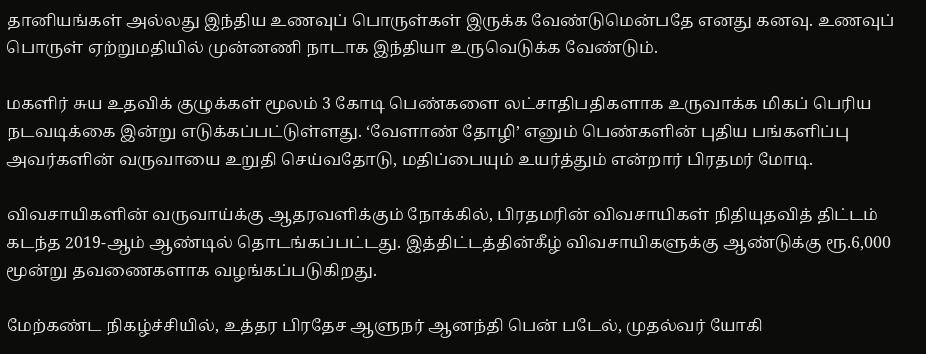தானியங்கள் அல்லது இந்திய உணவுப் பொருள்கள் இருக்க வேண்டுமென்பதே எனது கனவு. உணவுப் பொருள் ஏற்றுமதியில் முன்னணி நாடாக இந்தியா உருவெடுக்க வேண்டும்.

மகளிர் சுய உதவிக் குழுக்கள் மூலம் 3 கோடி பெண்களை லட்சாதிபதிகளாக உருவாக்க மிகப் பெரிய நடவடிக்கை இன்று எடுக்கப்பட்டுள்ளது. ‘வேளாண் தோழி’ எனும் பெண்களின் புதிய பங்களிப்பு அவர்களின் வருவாயை உறுதி செய்வதோடு, மதிப்பையும் உயர்த்தும் என்றார் பிரதமர் மோடி.

விவசாயிகளின் வருவாய்க்கு ஆதரவளிக்கும் நோக்கில், பிரதமரின் விவசாயிகள் நிதியுதவித் திட்டம் கடந்த 2019-ஆம் ஆண்டில் தொடங்கப்பட்டது. இத்திட்டத்தின்கீழ் விவசாயிகளுக்கு ஆண்டுக்கு ரூ.6,000 மூன்று தவணைகளாக வழங்கப்படுகிறது.

மேற்கண்ட நிகழ்ச்சியில், உத்தர பிரதேச ஆளுநர் ஆனந்தி பென் படேல், முதல்வர் யோகி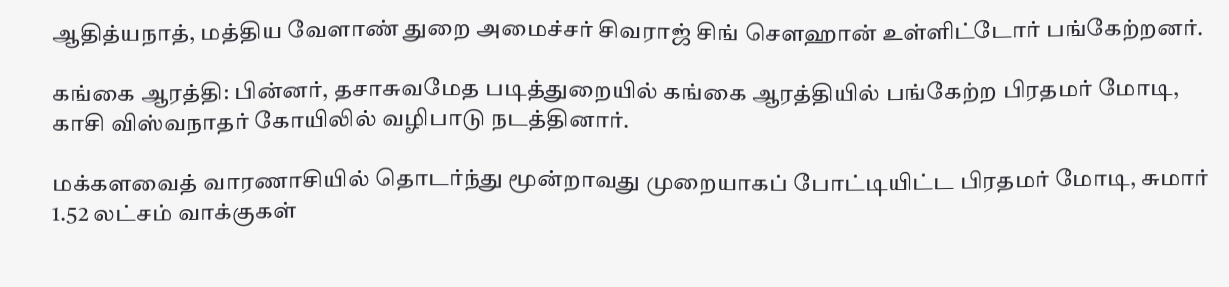ஆதித்யநாத், மத்திய வேளாண் துறை அமைச்சர் சிவராஜ் சிங் செளஹான் உள்ளிட்டோர் பங்கேற்றனர்.

கங்கை ஆரத்தி: பின்னர், தசாசுவமேத படித்துறையில் கங்கை ஆரத்தியில் பங்கேற்ற பிரதமர் மோடி, காசி விஸ்வநாதர் கோயிலில் வழிபாடு நடத்தினார்.

மக்களவைத் வாரணாசியில் தொடர்ந்து மூன்றாவது முறையாகப் போட்டியிட்ட பிரதமர் மோடி, சுமார் 1.52 லட்சம் வாக்குகள்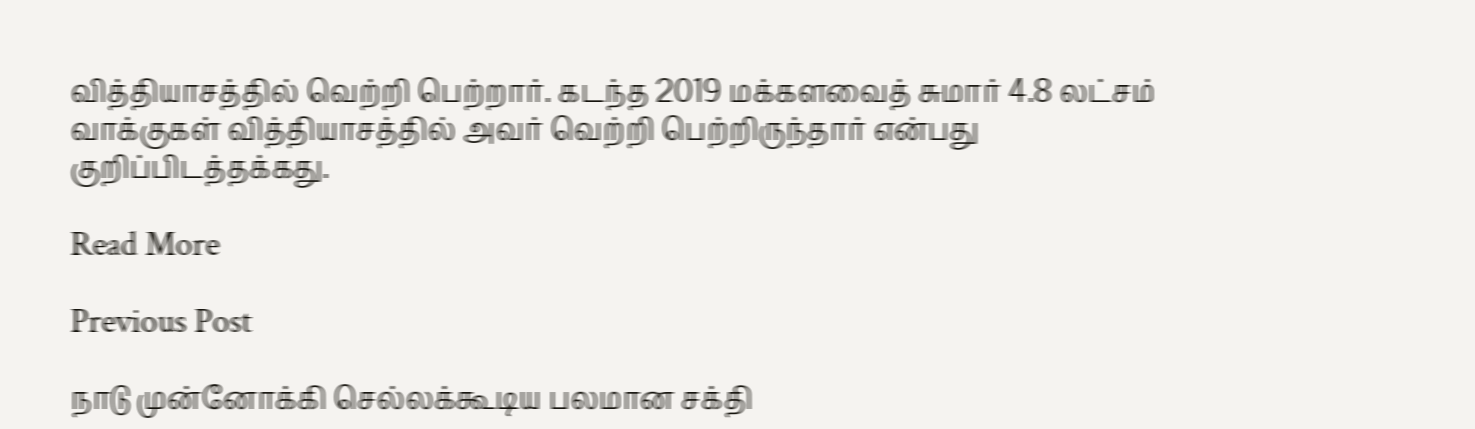வித்தியாசத்தில் வெற்றி பெற்றார். கடந்த 2019 மக்களவைத் சுமார் 4.8 லட்சம் வாக்குகள் வித்தியாசத்தில் அவர் வெற்றி பெற்றிருந்தார் என்பது குறிப்பிடத்தக்கது.

Read More

Previous Post

நாடு முன்னோக்கி செல்லக்கூடிய பலமான சக்தி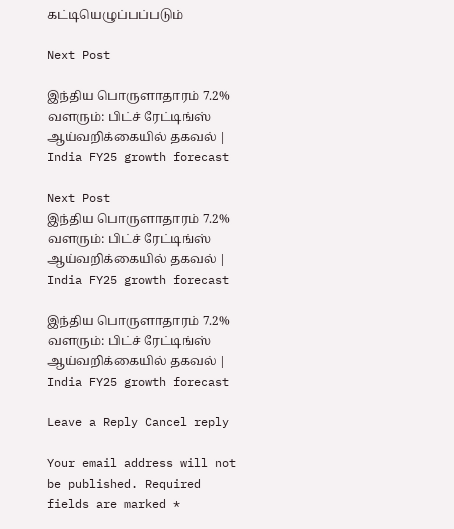கட்டியெழுப்பப்படும்

Next Post

இந்திய பொருளாதாரம் 7.2% வளரும்: பிட்ச் ரேட்டிங்ஸ் ஆய்வறிக்கையில் தகவல் | India FY25 growth forecast

Next Post
இந்திய பொருளாதாரம் 7.2% வளரும்: பிட்ச் ரேட்டிங்ஸ் ஆய்வறிக்கையில் தகவல் | India FY25 growth forecast

இந்திய பொருளாதாரம் 7.2% வளரும்: பிட்ச் ரேட்டிங்ஸ் ஆய்வறிக்கையில் தகவல் | India FY25 growth forecast

Leave a Reply Cancel reply

Your email address will not be published. Required fields are marked *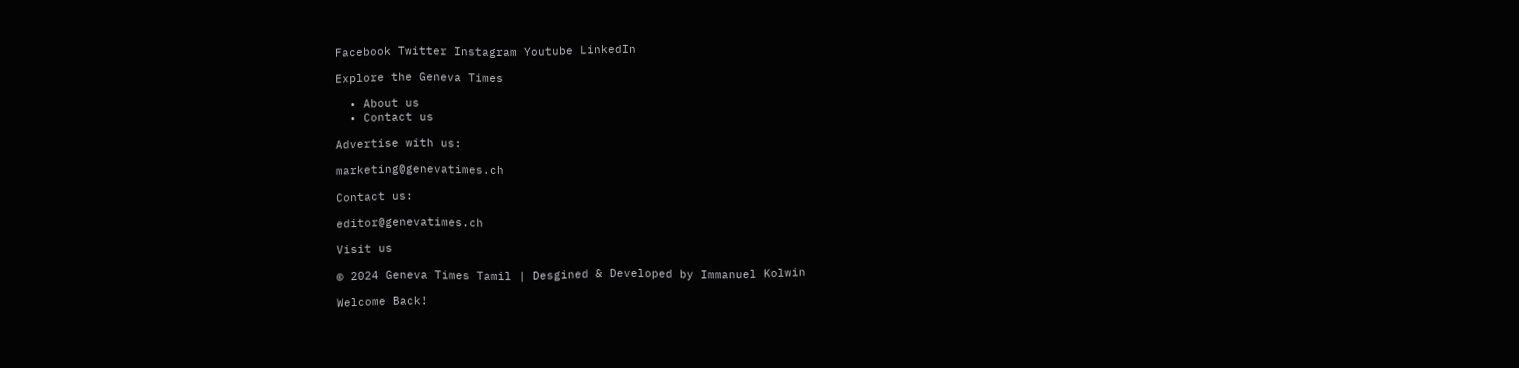Facebook Twitter Instagram Youtube LinkedIn

Explore the Geneva Times

  • About us
  • Contact us

Advertise with us:

marketing@genevatimes.ch

Contact us:

editor@genevatimes.ch

Visit us

© 2024 Geneva Times Tamil | Desgined & Developed by Immanuel Kolwin

Welcome Back!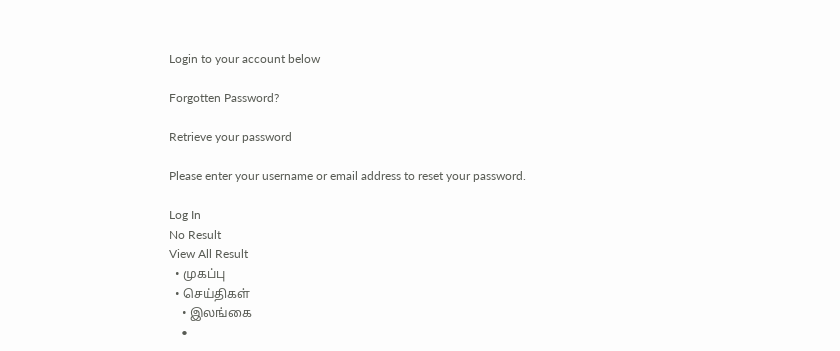Login to your account below

Forgotten Password?

Retrieve your password

Please enter your username or email address to reset your password.

Log In
No Result
View All Result
  • முகப்பு
  • செய்திகள்
    • இலங்கை
    •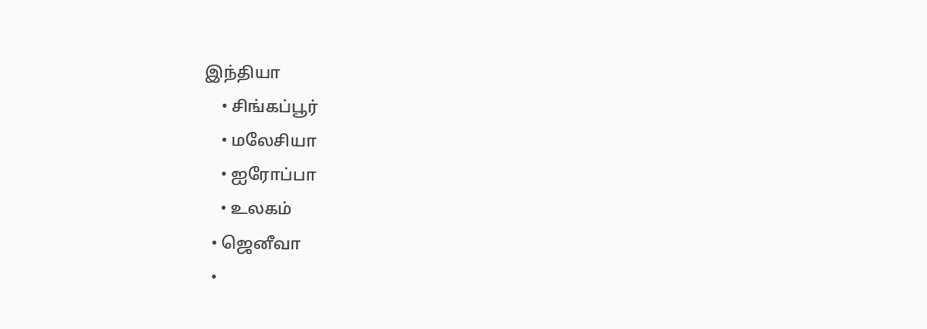இந்தியா
    • சிங்கப்பூர்
    • மலேசியா
    • ஐரோப்பா
    • உலகம்
  • ஜெனீவா
  •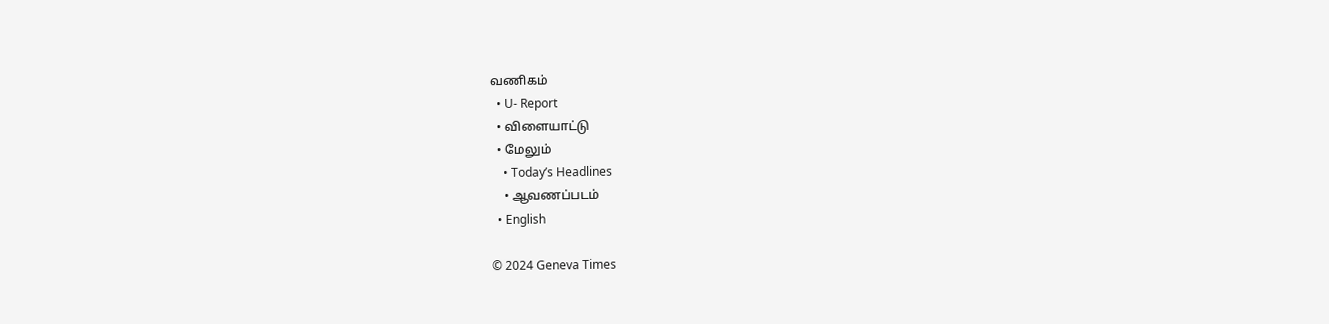வணிகம்
  • U- Report
  • விளையாட்டு
  • மேலும்
    • Today’s Headlines
    • ஆவணப்படம்
  • English

© 2024 Geneva Times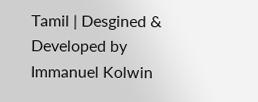Tamil | Desgined & Developed by Immanuel Kolwin